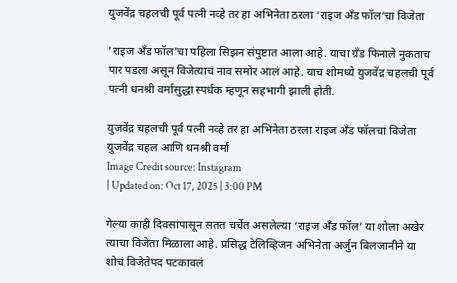युजवेंद्र चहलची पूर्व पत्नी नव्हे तर हा अभिनेता ठरला ‘राइज अँड फॉल’चा विजेता

'राइज अँड फॉल'चा पहिला सिझन संपुष्टात आला आहे. याचा ग्रँड फिनाले नुकताच पार पडला असून विजेत्याचं नाव समोर आलं आहे. याच शोमध्ये युजवेंद्र चहलची पूर्व पत्नी धनश्री वर्मासुद्धा स्पर्धक म्हणून सहभागी झाली होती.

युजवेंद्र चहलची पूर्व पत्नी नव्हे तर हा अभिनेता ठरला राइज अँड फॉलचा विजेता
युजवेंद्र चहल आणि धनश्री वर्मा
Image Credit source: Instagram
| Updated on: Oct 17, 2025 | 3:00 PM

गेल्या काही दिवसांपासून सतत चर्चेत असलेल्या ‘राइज अँड फॉल’ या शोला अखेर त्याचा विजेता मिळाला आहे. प्रसिद्ध टेलिव्हिजन अभिनेता अर्जुन बिलजानीने या शोचं विजेतेपद पटकावलं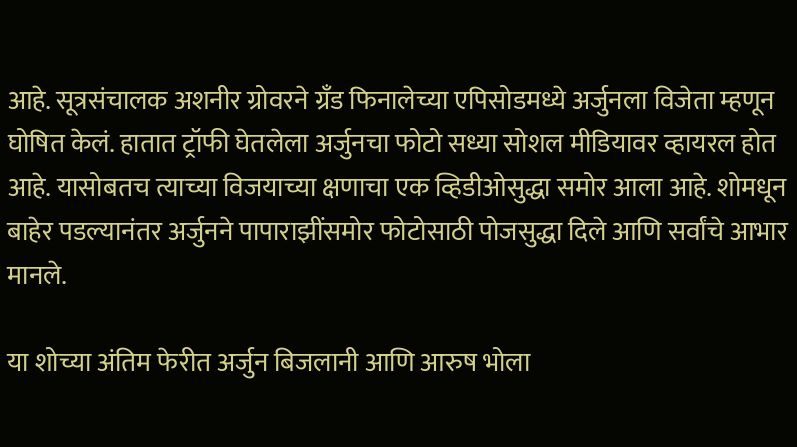आहे. सूत्रसंचालक अशनीर ग्रोवरने ग्रँड फिनालेच्या एपिसोडमध्ये अर्जुनला विजेता म्हणून घोषित केलं. हातात ट्रॉफी घेतलेला अर्जुनचा फोटो सध्या सोशल मीडियावर व्हायरल होत आहे. यासोबतच त्याच्या विजयाच्या क्षणाचा एक व्हिडीओसुद्धा समोर आला आहे. शोमधून बाहेर पडल्यानंतर अर्जुनने पापाराझींसमोर फोटोसाठी पोजसुद्धा दिले आणि सर्वांचे आभार मानले.

या शोच्या अंतिम फेरीत अर्जुन बिजलानी आणि आरुष भोला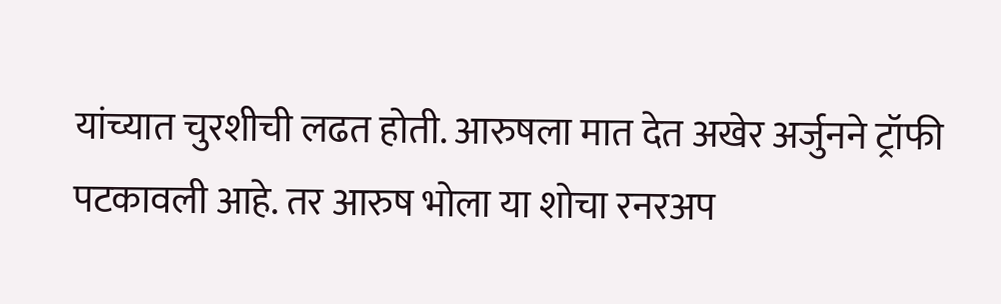यांच्यात चुरशीची लढत होती. आरुषला मात देत अखेर अर्जुनने ट्रॉफी पटकावली आहे. तर आरुष भोला या शोचा रनरअप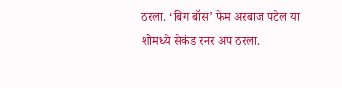ठरला. ‘बिग बॉस’ फेम अरबाज पटेल या शोमध्ये सेकंड रनर अप ठरला.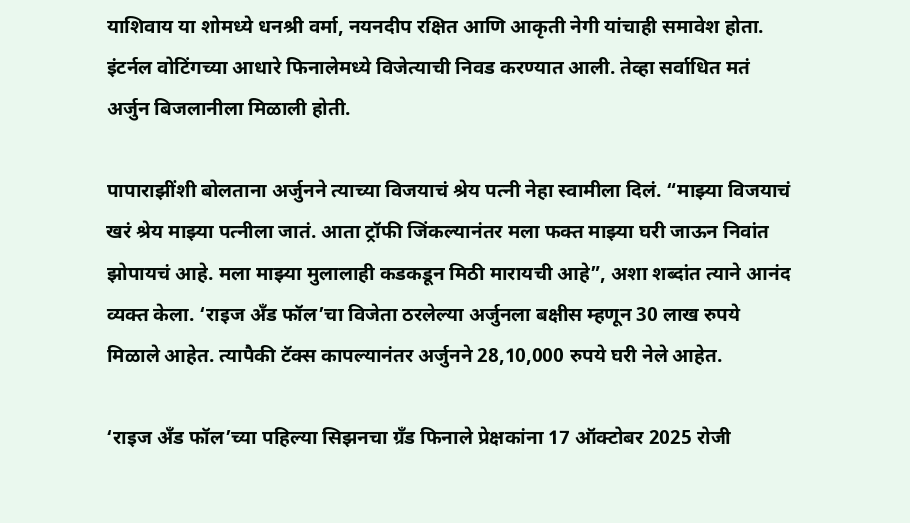याशिवाय या शोमध्ये धनश्री वर्मा, नयनदीप रक्षित आणि आकृती नेगी यांचाही समावेश होता. इंटर्नल वोटिंगच्या आधारे फिनालेमध्ये विजेत्याची निवड करण्यात आली. तेव्हा सर्वाधित मतं अर्जुन बिजलानीला मिळाली होती.

पापाराझींशी बोलताना अर्जुनने त्याच्या विजयाचं श्रेय पत्नी नेहा स्वामीला दिलं. “माझ्या विजयाचं खरं श्रेय माझ्या पत्नीला जातं. आता ट्रॉफी जिंकल्यानंतर मला फक्त माझ्या घरी जाऊन निवांत झोपायचं आहे. मला माझ्या मुलालाही कडकडून मिठी मारायची आहे”, अशा शब्दांत त्याने आनंद व्यक्त केला. ‘राइज अँड फॉल’चा विजेता ठरलेल्या अर्जुनला बक्षीस म्हणून 30 लाख रुपये मिळाले आहेत. त्यापैकी टॅक्स कापल्यानंतर अर्जुनने 28,10,000 रुपये घरी नेले आहेत.

‘राइज अँड फॉल’च्या पहिल्या सिझनचा ग्रँड फिनाले प्रेक्षकांना 17 ऑक्टोबर 2025 रोजी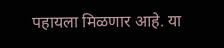पहायला मिळणार आहे. या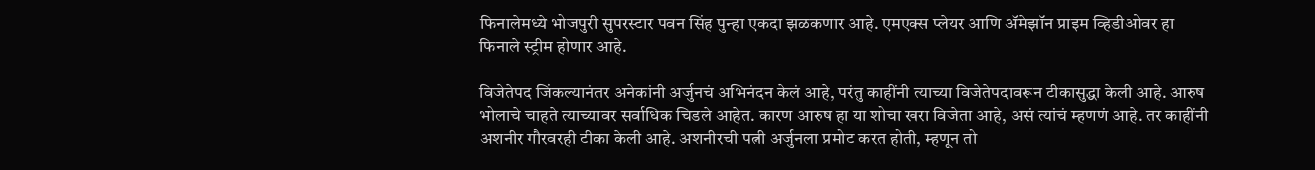फिनालेमध्ये भोजपुरी सुपरस्टार पवन सिंह पुन्हा एकदा झळकणार आहे. एमएक्स प्लेयर आणि ॲमेझॉन प्राइम व्हिडीओवर हा फिनाले स्ट्रीम होणार आहे.

विजेतेपद जिंकल्यानंतर अनेकांनी अर्जुनचं अभिनंदन केलं आहे, परंतु काहींनी त्याच्या विजेतेपदावरून टीकासुद्धा केली आहे. आरुष भोलाचे चाहते त्याच्यावर सर्वाधिक चिडले आहेत. कारण आरुष हा या शोचा खरा विजेता आहे, असं त्यांचं म्हणणं आहे. तर काहींनी अशनीर गौरवरही टीका केली आहे. अशनीरची पत्नी अर्जुनला प्रमोट करत होती, म्हणून तो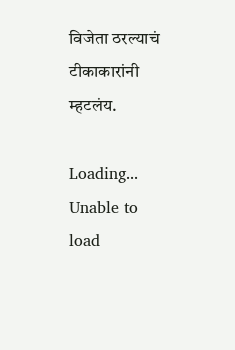विजेता ठरल्याचं टीकाकारांनी म्हटलंय.

Loading...
Unable to load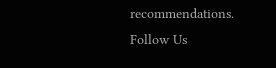recommendations.
Follow Us